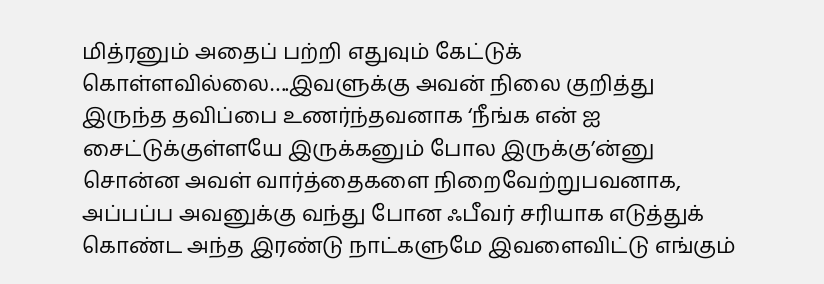மித்ரனும் அதைப் பற்றி எதுவும் கேட்டுக் கொள்ளவில்லை….இவளுக்கு அவன் நிலை குறித்து இருந்த தவிப்பை உணர்ந்தவனாக ‘நீங்க என் ஐ சைட்டுக்குள்ளயே இருக்கனும் போல இருக்கு’ன்னு சொன்ன அவள் வார்த்தைகளை நிறைவேற்றுபவனாக, அப்பப்ப அவனுக்கு வந்து போன ஃபீவர் சரியாக எடுத்துக் கொண்ட அந்த இரண்டு நாட்களுமே இவளைவிட்டு எங்கும்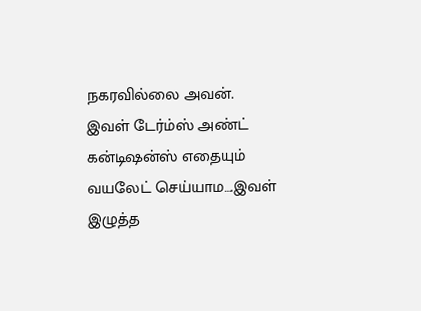நகரவில்லை அவன்.
இவள் டேர்ம்ஸ் அண்ட் கன்டிஷன்ஸ் எதையும் வயலேட் செய்யாம….இவள் இழுத்த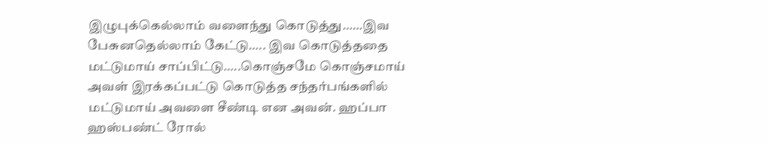இழுபுக்கெல்லாம் வளைந்து கொடுத்து……இவ பேசுனதெல்லாம் கேட்டு….. இவ கொடுத்ததை மட்டுமாய் சாப்பிட்டு…..கொஞ்சமே கொஞ்சமாய் அவள் இரக்கப்பட்டு கொடுத்த சந்தர்பங்களில் மட்டுமாய் அவளை சீண்டி என அவன். ஹப்பா ஹஸ்பண்ட் ரோல்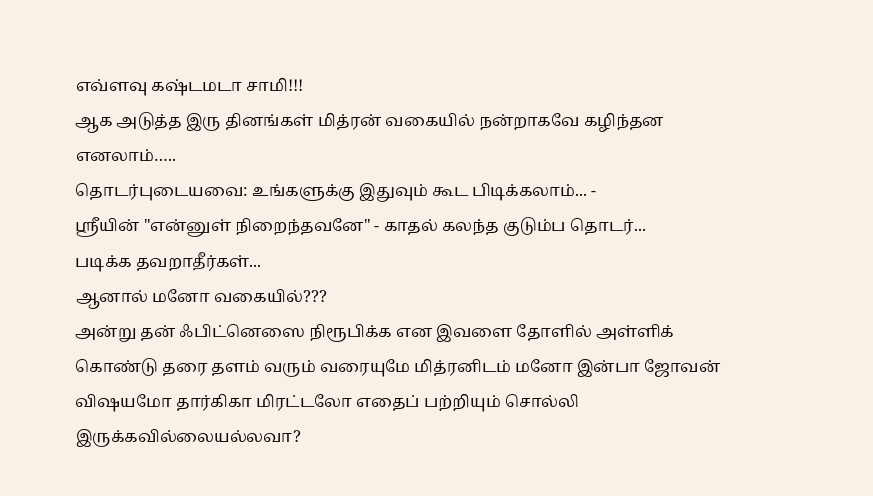எவ்ளவு கஷ்டமடா சாமி!!!
ஆக அடுத்த இரு தினங்கள் மித்ரன் வகையில் நன்றாகவே கழிந்தன எனலாம்…..
தொடர்புடையவை: உங்களுக்கு இதுவும் கூட பிடிக்கலாம்... -
ஸ்ரீயின் "என்னுள் நிறைந்தவனே" - காதல் கலந்த குடும்ப தொடர்...
படிக்க தவறாதீர்கள்...
ஆனால் மனோ வகையில்???
அன்று தன் ஃபிட்னெஸை நிரூபிக்க என இவளை தோளில் அள்ளிக் கொண்டு தரை தளம் வரும் வரையுமே மித்ரனிடம் மனோ இன்பா ஜோவன் விஷயமோ தார்கிகா மிரட்டலோ எதைப் பற்றியும் சொல்லி இருக்கவில்லையல்லவா?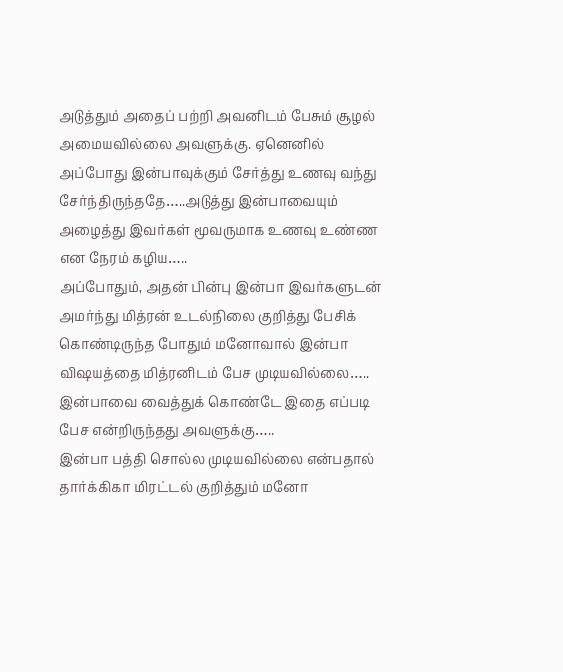அடுத்தும் அதைப் பற்றி அவனிடம் பேசும் சூழல் அமையவில்லை அவளுக்கு. ஏனெனில் அப்போது இன்பாவுக்கும் சேர்த்து உணவு வந்து சேர்ந்திருந்ததே…..அடுத்து இன்பாவையும் அழைத்து இவர்கள் மூவருமாக உணவு உண்ண என நேரம் கழிய…..
அப்போதும், அதன் பின்பு இன்பா இவர்களுடன் அமர்ந்து மித்ரன் உடல்நிலை குறித்து பேசிக் கொண்டிருந்த போதும் மனோவால் இன்பா விஷயத்தை மித்ரனிடம் பேச முடியவில்லை….. இன்பாவை வைத்துக் கொண்டே இதை எப்படி பேச என்றிருந்தது அவளுக்கு…..
இன்பா பத்தி சொல்ல முடியவில்லை என்பதால் தார்க்கிகா மிரட்டல் குறித்தும் மனோ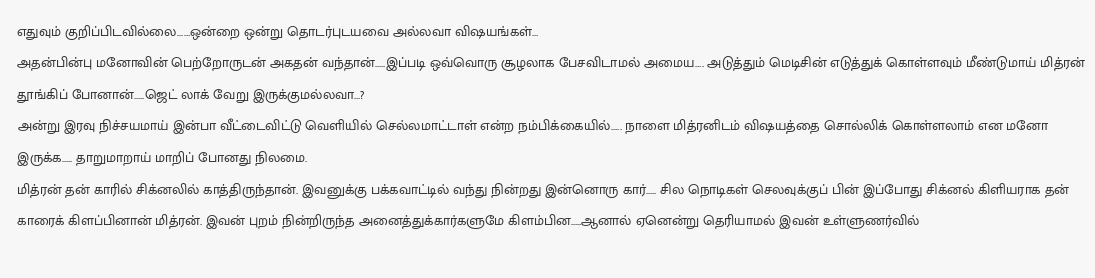எதுவும் குறிப்பிடவில்லை……ஒன்றை ஒன்று தொடர்புடயவை அல்லவா விஷயங்கள்…
அதன்பின்பு மனோவின் பெற்றோருடன் அகதன் வந்தான்…..இப்படி ஒவ்வொரு சூழலாக பேசவிடாமல் அமைய…. அடுத்தும் மெடிசின் எடுத்துக் கொள்ளவும் மீண்டுமாய் மித்ரன் தூங்கிப் போனான்…..ஜெட் லாக் வேறு இருக்குமல்லவா…?
அன்று இரவு நிச்சயமாய் இன்பா வீட்டைவிட்டு வெளியில் செல்லமாட்டாள் என்ற நம்பிக்கையில்….. நாளை மித்ரனிடம் விஷயத்தை சொல்லிக் கொள்ளலாம் என மனோ இருக்க….. தாறுமாறாய் மாறிப் போனது நிலமை.
மித்ரன் தன் காரில் சிக்னலில் காத்திருந்தான். இவனுக்கு பக்கவாட்டில் வந்து நின்றது இன்னொரு கார்….. சில நொடிகள் செலவுக்குப் பின் இப்போது சிக்னல் கிளியராக தன் காரைக் கிளப்பினான் மித்ரன். இவன் புறம் நின்றிருந்த அனைத்துக்கார்களுமே கிளம்பின…..ஆனால் ஏனென்று தெரியாமல் இவன் உள்ளுணர்வில்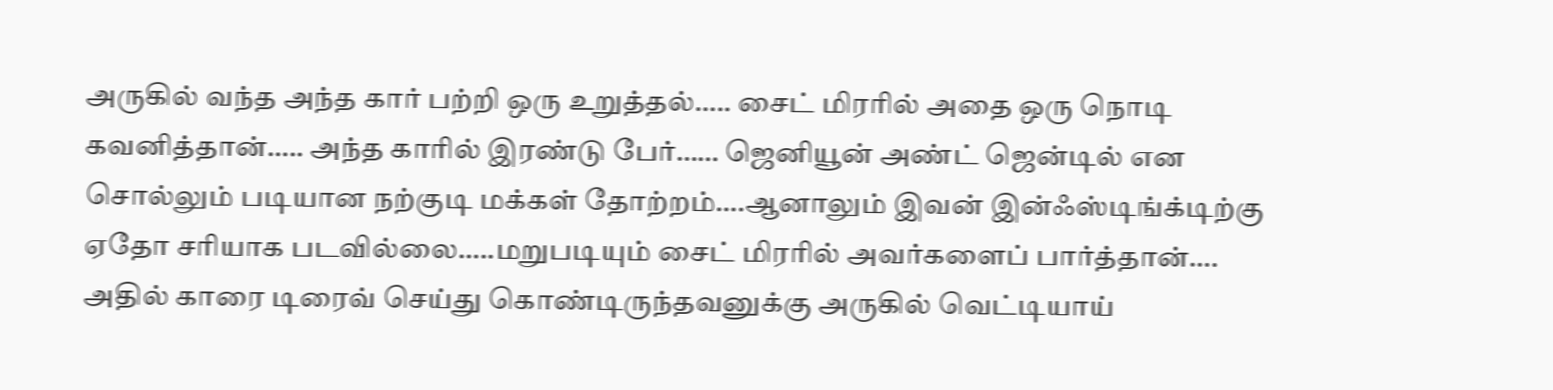அருகில் வந்த அந்த கார் பற்றி ஒரு உறுத்தல்….. சைட் மிரரில் அதை ஒரு நொடி கவனித்தான்….. அந்த காரில் இரண்டு பேர்…… ஜெனியூன் அண்ட் ஜென்டில் என சொல்லும் படியான நற்குடி மக்கள் தோற்றம்….ஆனாலும் இவன் இன்ஃஸ்டிங்க்டிற்கு ஏதோ சரியாக படவில்லை…..மறுபடியும் சைட் மிரரில் அவர்களைப் பார்த்தான்….
அதில் காரை டிரைவ் செய்து கொண்டிருந்தவனுக்கு அருகில் வெட்டியாய்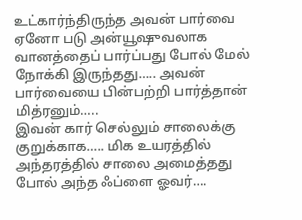உட்கார்ந்திருந்த அவன் பார்வை ஏனோ படு அன்யூஷுவலாக வானத்தைப் பார்ப்பது போல் மேல் நோக்கி இருந்தது….. அவன் பார்வையை பின்பற்றி பார்த்தான் மித்ரனும்…..
இவன் கார் செல்லும் சாலைக்கு குறுக்காக….. மிக உயரத்தில் அந்தரத்தில் சாலை அமைத்தது போல் அந்த ஃப்ளை ஓவர்….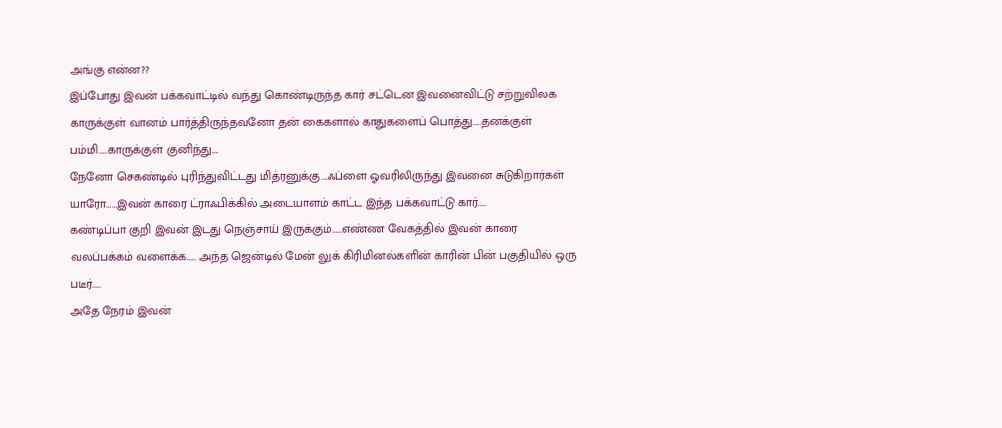அங்கு என்ன??
இப்போது இவன் பக்கவாட்டில் வந்து கொண்டிருந்த கார் சட்டென இவனைவிட்டு சற்றுவிலக காருக்குள் வானம் பார்த்திருந்தவனோ தன் கைகளால் காதுகளைப் பொத்து…..தனக்குள் பம்மி…..காருக்குள் குனிந்து….
நேனோ செகண்டில் புரிந்துவிட்டது மித்ரனுக்கு….ஃப்ளை ஓவரிலிருந்து இவனை சுடுகிறார்கள் யாரோ……இவன் காரை ட்ராஃபிக்கில் அடையாளம் காட்ட இந்த பக்கவாட்டு கார்…..
கண்டிப்பா குறி இவன் இடது நெஞ்சாய் இருக்கும்……எண்ண வேகத்தில் இவன் காரை வலப்பக்கம் வளைக்க….. அந்த ஜென்டில் மேன் லுக் கிரிமினல்களின் காரின் பின் பகுதியில் ஒரு படீர்…..
அதே நேரம் இவன்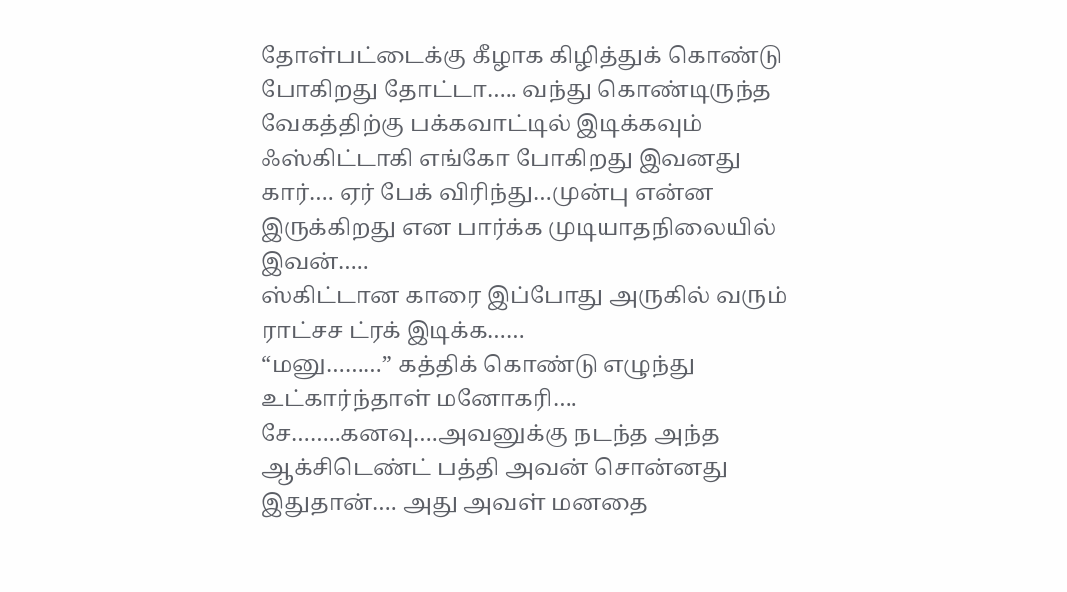தோள்பட்டைக்கு கீழாக கிழித்துக் கொண்டு போகிறது தோட்டா….. வந்து கொண்டிருந்த வேகத்திற்கு பக்கவாட்டில் இடிக்கவும் ஃஸ்கிட்டாகி எங்கோ போகிறது இவனது கார்…. ஏர் பேக் விரிந்து…முன்பு என்ன இருக்கிறது என பார்க்க முடியாதநிலையில் இவன்…..
ஸ்கிட்டான காரை இப்போது அருகில் வரும் ராட்சச ட்ரக் இடிக்க……
“மனு………” கத்திக் கொண்டு எழுந்து உட்கார்ந்தாள் மனோகரி….
சே……..கனவு….அவனுக்கு நடந்த அந்த ஆக்சிடெண்ட் பத்தி அவன் சொன்னது இதுதான்…. அது அவள் மனதை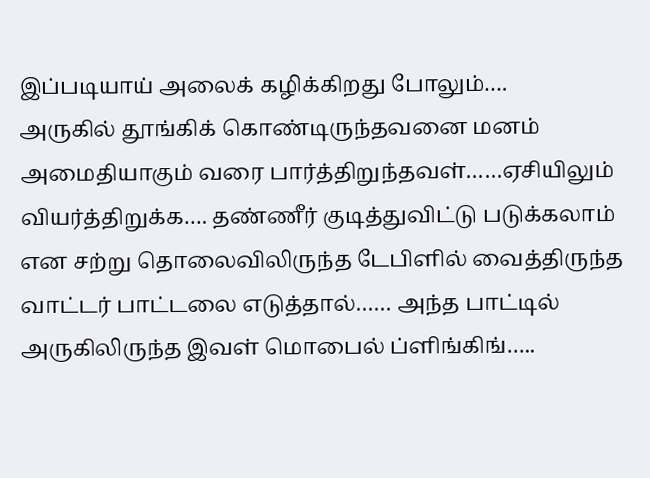இப்படியாய் அலைக் கழிக்கிறது போலும்….
அருகில் தூங்கிக் கொண்டிருந்தவனை மனம் அமைதியாகும் வரை பார்த்திறுந்தவள்……ஏசியிலும் வியர்த்திறுக்க…. தண்ணீர் குடித்துவிட்டு படுக்கலாம் என சற்று தொலைவிலிருந்த டேபிளில் வைத்திருந்த வாட்டர் பாட்டலை எடுத்தால்…… அந்த பாட்டில் அருகிலிருந்த இவள் மொபைல் ப்ளிங்கிங்…..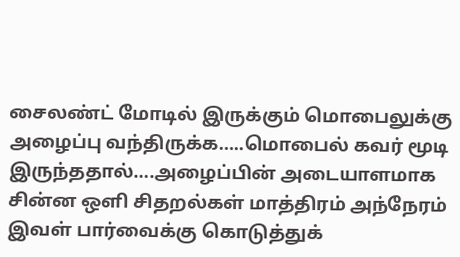சைலண்ட் மோடில் இருக்கும் மொபைலுக்கு அழைப்பு வந்திருக்க…..மொபைல் கவர் மூடி இருந்ததால்….அழைப்பின் அடையாளமாக சின்ன ஒளி சிதறல்கள் மாத்திரம் அந்நேரம் இவள் பார்வைக்கு கொடுத்துக்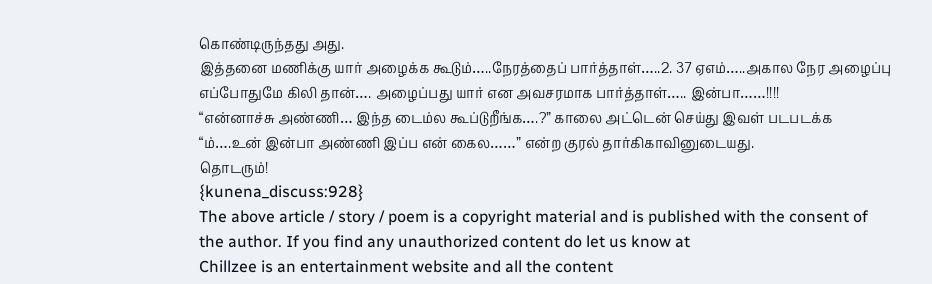கொண்டிருந்தது அது.
இத்தனை மணிக்கு யார் அழைக்க கூடும்…..நேரத்தைப் பார்த்தாள்…..2. 37 ஏஎம்…..அகால நேர அழைப்பு எப்போதுமே கிலி தான்…. அழைப்பது யார் என அவசரமாக பார்த்தாள்….. இன்பா……!!!!
“என்னாச்சு அண்ணி… இந்த டைம்ல கூப்டுறீங்க….?” காலை அட்டென் செய்து இவள் படபடக்க
“ம்….உன் இன்பா அண்ணி இப்ப என் கைல……” என்ற குரல் தார்கிகாவினுடையது.
தொடரும்!
{kunena_discuss:928}
The above article / story / poem is a copyright material and is published with the consent of the author. If you find any unauthorized content do let us know at
Chillzee is an entertainment website and all the content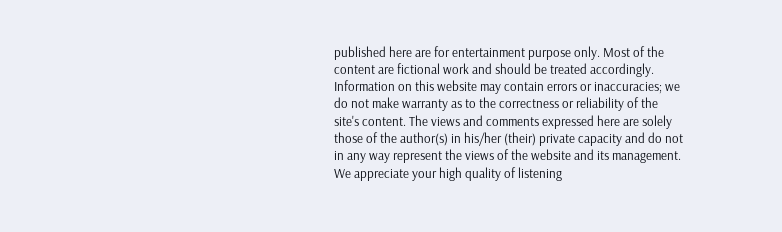published here are for entertainment purpose only. Most of the content are fictional work and should be treated accordingly. Information on this website may contain errors or inaccuracies; we do not make warranty as to the correctness or reliability of the site's content. The views and comments expressed here are solely those of the author(s) in his/her (their) private capacity and do not in any way represent the views of the website and its management. We appreciate your high quality of listening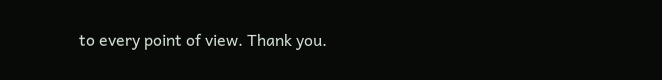to every point of view. Thank you.